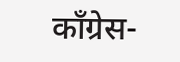काँग्रेस-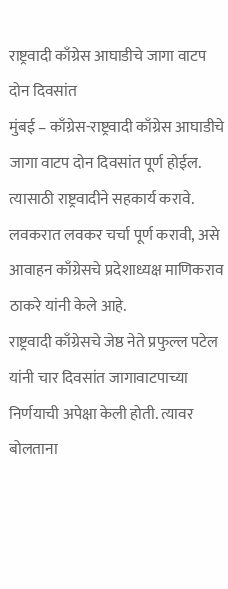राष्ट्रवादी काँग्रेस आघाडीचे जागा वाटप दोन दिवसांत
मुंबई – काँग्रेस-राष्ट्रवादी काँग्रेस आघाडीचे जागा वाटप दोन दिवसांत पूर्ण होईल. त्यासाठी राष्ट्रवादीने सहकार्य करावे. लवकरात लवकर चर्चा पूर्ण करावी, असे आवाहन काँग्रेसचे प्रदेशाध्यक्ष माणिकराव ठाकरे यांनी केले आहे.
राष्ट्रवादी काँग्रेसचे जेष्ठ नेते प्रफुल्ल पटेल यांनी चार दिवसांत जागावाटपाच्या निर्णयाची अपेक्षा केली होती. त्यावर बोलताना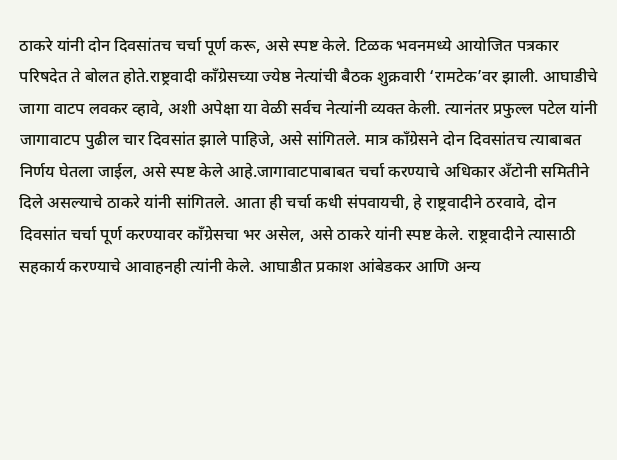ठाकरे यांनी दोन दिवसांतच चर्चा पूर्ण करू, असे स्पष्ट केले. टिळक भवनमध्ये आयोजित पत्रकार परिषदेत ते बोलत होते.राष्ट्रवादी काँग्रेसच्या ज्येष्ठ नेत्यांची बैठक शुक्रवारी ‘रामटेक’वर झाली. आघाडीचे जागा वाटप लवकर व्हावे, अशी अपेक्षा या वेळी सर्वच नेत्यांनी व्यक्त केली. त्यानंतर प्रफुल्ल पटेल यांनी जागावाटप पुढील चार दिवसांत झाले पाहिजे, असे सांगितले. मात्र काँग्रेसने दोन दिवसांतच त्याबाबत निर्णय घेतला जाईल, असे स्पष्ट केले आहे.जागावाटपाबाबत चर्चा करण्याचे अधिकार अँटोनी समितीने दिले असल्याचे ठाकरे यांनी सांगितले. आता ही चर्चा कधी संपवायची, हे राष्ट्रवादीने ठरवावे, दोन दिवसांत चर्चा पूर्ण करण्यावर काँग्रेसचा भर असेल, असे ठाकरे यांनी स्पष्ट केले. राष्ट्रवादीने त्यासाठी सहकार्य करण्याचे आवाहनही त्यांनी केले. आघाडीत प्रकाश आंबेडकर आणि अन्य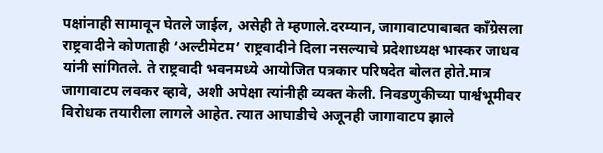पक्षांनाही सामावून घेतले जाईल, असेही ते म्हणाले.दरम्यान, जागावाटपाबाबत काँग्रेसला राष्ट्रवादीने कोणताही ‘अल्टीमेटम’ राष्ट्रवादीने दिला नसल्याचे प्रदेशाध्यक्ष भास्कर जाधव यांनी सांगितले. ते राष्ट्रवादी भवनमध्ये आयोजित पत्रकार परिषदेत बोलत होते.मात्र जागावाटप लवकर व्हावे, अशी अपेक्षा त्यांनीही व्यक्त केली. निवडणुकीच्या पार्श्वभूमीवर विरोधक तयारीला लागले आहेत. त्यात आघाडीचे अजूनही जागावाटप झाले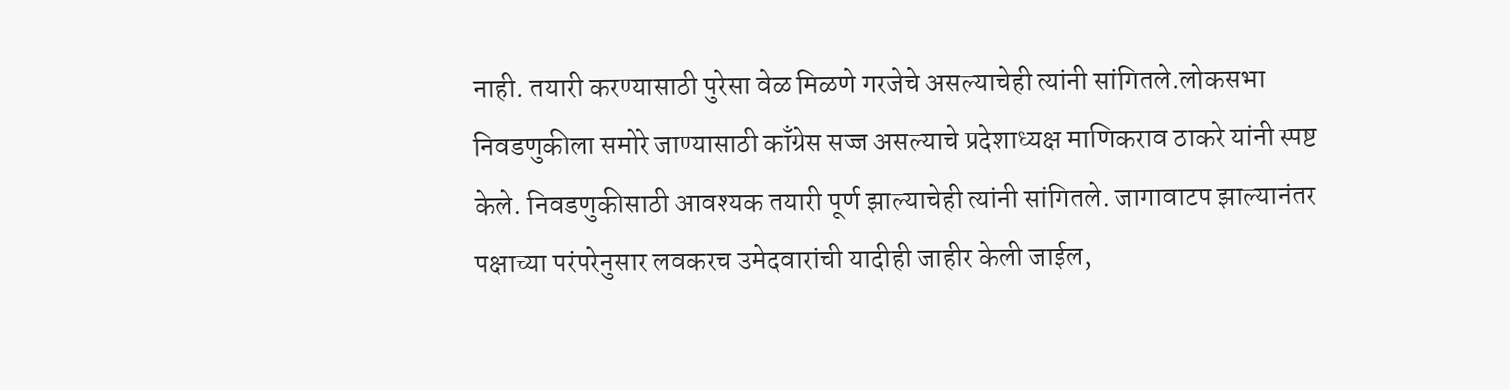नाही. तयारी करण्यासाठी पुरेसा वेळ मिळणे गरजेचे असल्याचेही त्यांनी सांगितले.लोकसभा निवडणुकीला समोरे जाण्यासाठी काँग्रेस सज्ज असल्याचे प्रदेशाध्यक्ष माणिकराव ठाकरे यांनी स्पष्ट केले. निवडणुकीसाठी आवश्यक तयारी पूर्ण झाल्याचेही त्यांनी सांगितले. जागावाटप झाल्यानंतर पक्षाच्या परंपरेनुसार लवकरच उमेदवारांची यादीही जाहीर केली जाईल,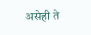असेही ते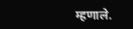म्हणाले.